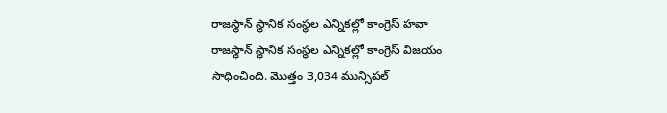రాజస్థాన్ స్థానిక సంస్థల ఎన్నికల్లో కాంగ్రెస్ హవా
రాజస్థాన్ స్థానిక సంస్థల ఎన్నికల్లో కాంగ్రెస్ విజయం సాధించింది. మొత్తం 3,034 మున్సిపల్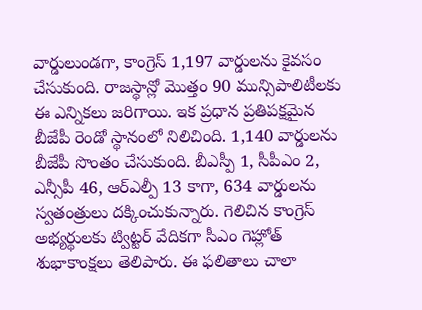వార్డులుండగా, కాంగ్రెస్ 1,197 వార్డులను కైవసం చేసుకుంది. రాజస్థాన్లో మొత్తం 90 మున్సిపాలిటీలకు ఈ ఎన్నికలు జరిగాయి. ఇక ప్రధాన ప్రతిపక్షమైన బీజేపీ రెండో స్థానంలో నిలిచింది. 1,140 వార్డులను బీజేపీ సొంతం చేసుకుంది. బీఎస్పీ 1, సీపీఎం 2, ఎన్సీపీ 46, ఆర్ఎల్పీ 13 కాగా, 634 వార్డులను స్వతంత్రులు దక్కించుకున్నారు. గెలిచిన కాంగ్రెస్ అభ్యర్థులకు ట్విట్టర్ వేదికగా సీఎం గెహ్లోత్ శుభాకాంక్షలు తెలిపారు. ఈ ఫలితాలు చాలా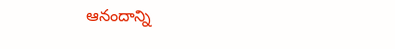ఆనందాన్ని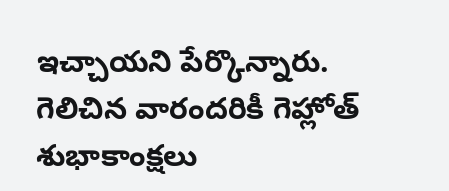ఇచ్చాయని పేర్కొన్నారు. గెలిచిన వారందరికీ గెహ్లోత్ శుభాకాంక్షలు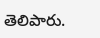తెలిపారు.